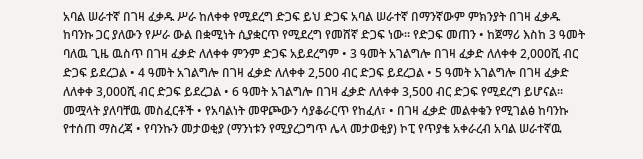አባል ሠራተኛ በገዛ ፈቃዱ ሥራ ከለቀቀ የሚደረግ ድጋፍ ይህ ድጋፍ አባል ሠራተኛ በማንኛውም ምክንያት በገዛ ፈቃዱ ከባንኩ ጋር ያለውን የሥራ ውል በቋሚነት ሲያቋርጥ የሚደረግ የመሸኛ ድጋፍ ነው፡፡ የድጋፍ መጠን • ከጀማሪ እስከ 3 ዓመት ባለዉ ጊዜ ዉስጥ በገዛ ፈቃድ ለለቀቀ ምንም ድጋፍ አይደረግም • 3 ዓመት አገልግሎ በገዛ ፈቃድ ለለቀቀ 2,000ሺ ብር ድጋፍ ይደረጋል • 4 ዓመት አገልግሎ በገዛ ፈቃድ ለለቀቀ 2,500 ብር ድጋፍ ይደረጋል • 5 ዓመት አገልግሎ በገዛ ፈቃድ ለለቀቀ 3,000ሺ ብር ድጋፍ ይደረጋል • 6 ዓመት አገልግሎ በገዛ ፈቃድ ለለቀቀ 3,500 ብር ድጋፍ የሚደረግ ይሆናል፡፡ መሟላት ያለባቸዉ መስፈርቶች • የአባልነት መዋጮውን ሳያቆራርጥ የከፈለ፣ • በገዛ ፈቃድ መልቀቁን የሚገልፅ ከባንኩ የተሰጠ ማስረጃ • የባንኩን መታወቂያ (ማንነቱን የሚያረጋግጥ ሌላ መታወቂያ) ኮፒ የጥያቄ አቀራረብ አባል ሠራተኛዉ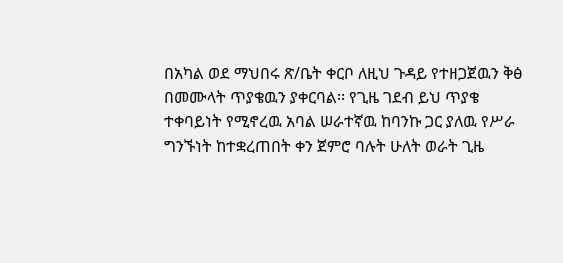በአካል ወደ ማህበሩ ጽ/ቤት ቀርቦ ለዚህ ጉዳይ የተዘጋጀዉን ቅፅ በመሙላት ጥያቄዉን ያቀርባል፡፡ የጊዜ ገደብ ይህ ጥያቄ ተቀባይነት የሚኖረዉ አባል ሠራተኛዉ ከባንኩ ጋር ያለዉ የሥራ ግንኙነት ከተቋረጠበት ቀን ጀምሮ ባሉት ሁለት ወራት ጊዜ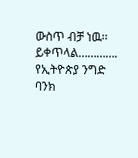ውስጥ ብቻ ነዉ፡፡ ይቀጥላል…………. የኢትዮጵያ ንግድ ባንክ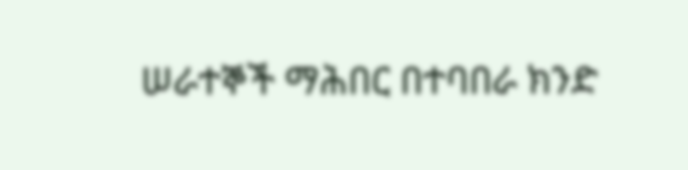ሠራተኞች ማሕበር በተባበራ ክንድ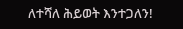ለተሻለ ሕይወት እንተጋለን!